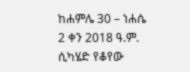ከሐምሌ 30 – ነሐሴ 2 ቀን 2018 ዓ.ም. ሲካሄድ የቆየው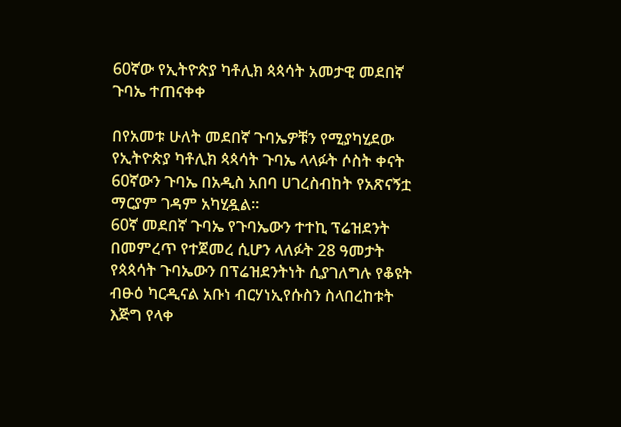60ኛው የኢትዮጵያ ካቶሊክ ጳጳሳት አመታዊ መደበኛ ጉባኤ ተጠናቀቀ

በየአመቱ ሁለት መደበኛ ጉባኤዎቹን የሚያካሂደው የኢትዮጵያ ካቶሊክ ጳጳሳት ጉባኤ ላላፉት ሶስት ቀናት 60ኛውን ጉባኤ በአዲስ አበባ ሀገረስብከት የአጽናኝቷ ማርያም ገዳም አካሂዷል።
60ኛ መደበኛ ጉባኤ የጉባኤውን ተተኪ ፕሬዝደንት በመምረጥ የተጀመረ ሲሆን ላለፉት 28 ዓመታት የጳጳሳት ጉባኤውን በፕሬዝደንትነት ሲያገለግሉ የቆዩት ብፁዕ ካርዲናል አቡነ ብርሃነኢየሱስን ስላበረከቱት እጅግ የላቀ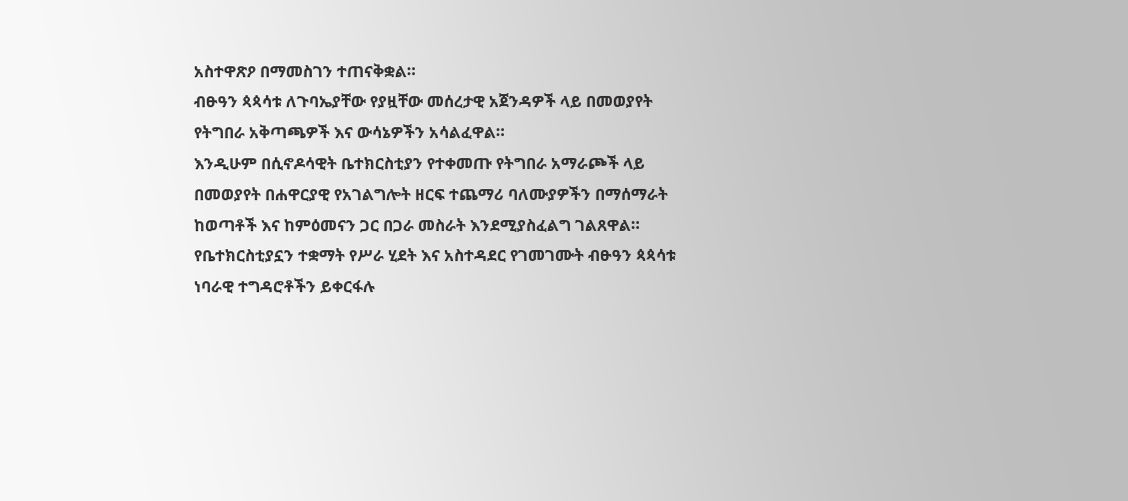አስተዋጽዖ በማመስገን ተጠናቅቋል።
ብፁዓን ጳጳሳቱ ለጉባኤያቸው የያዟቸው መሰረታዊ አጀንዳዎች ላይ በመወያየት የትግበራ አቅጣጫዎች እና ውሳኔዎችን አሳልፈዋል።
እንዲሁም በሲኖዶሳዊት ቤተክርስቲያን የተቀመጡ የትግበራ አማራጮች ላይ በመወያየት በሐዋርያዊ የአገልግሎት ዘርፍ ተጨማሪ ባለሙያዎችን በማሰማራት ከወጣቶች እና ከምዕመናን ጋር በጋራ መስራት እንደሚያስፈልግ ገልጸዋል።
የቤተክርስቲያኗን ተቋማት የሥራ ሂደት እና አስተዳደር የገመገሙት ብፁዓን ጳጳሳቱ ነባራዊ ተግዳሮቶችን ይቀርፋሉ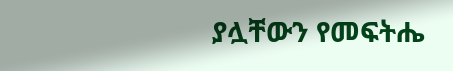ያሏቸውን የመፍትሔ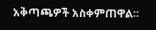አቅጣጫዎች አስቀምጠዋል።